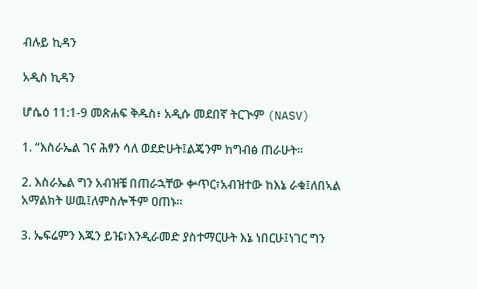ብሉይ ኪዳን

አዲስ ኪዳን

ሆሴዕ 11:1-9 መጽሐፍ ቅዱስ፥ አዲሱ መደበኛ ትርጒም (NASV)

1. “እስራኤል ገና ሕፃን ሳለ ወደድሁት፤ልጄንም ከግብፅ ጠራሁት።

2. እስራኤል ግን አብዝቼ በጠራኋቸው ቍጥር፣አብዝተው ከእኔ ራቁ፤ለበኣል አማልክት ሠዉ፤ለምስሎችም ዐጠኑ።

3. ኤፍሬምን እጁን ይዤ፣እንዲራመድ ያስተማርሁት እኔ ነበርሁ፤ነገር ግን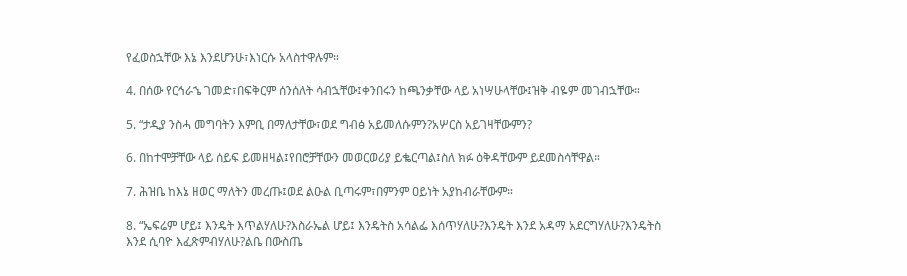የፈወስኋቸው እኔ እንደሆንሁ፣እነርሱ አላስተዋሉም።

4. በሰው የርኅራኄ ገመድ፣በፍቅርም ሰንሰለት ሳብኋቸው፤ቀንበሩን ከጫንቃቸው ላይ አነሣሁላቸው፤ዝቅ ብዬም መገብኋቸው።

5. “ታዲያ ንስሓ መግባትን እምቢ በማለታቸው፣ወደ ግብፅ አይመለሱምን?አሦርስ አይገዛቸውምን?

6. በከተሞቻቸው ላይ ሰይፍ ይመዘዛል፤የበሮቻቸውን መወርወሪያ ይቈርጣል፤ስለ ክፉ ዕቅዳቸውም ይደመስሳቸዋል።

7. ሕዝቤ ከእኔ ዘወር ማለትን መረጡ፤ወደ ልዑል ቢጣሩም፣በምንም ዐይነት አያከብራቸውም።

8. “ኤፍሬም ሆይ፤ እንዴት እጥልሃለሁ?እስራኤል ሆይ፤ እንዴትስ አሳልፌ እሰጥሃለሁ?እንዴት እንደ አዳማ አደርግሃለሁ?እንዴትስ እንደ ሲባዮ እፈጽምብሃለሁ?ልቤ በውስጤ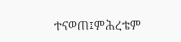ተናወጠ፤ምሕረቴም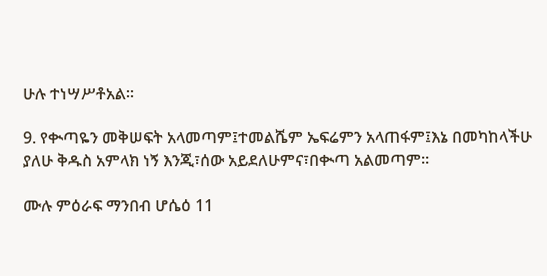ሁሉ ተነሣሥቶአል።

9. የቊጣዬን መቅሠፍት አላመጣም፤ተመልሼም ኤፍሬምን አላጠፋም፤እኔ በመካከላችሁ ያለሁ ቅዱስ አምላክ ነኝ እንጂ፣ሰው አይደለሁምና፣በቊጣ አልመጣም።

ሙሉ ምዕራፍ ማንበብ ሆሴዕ 11